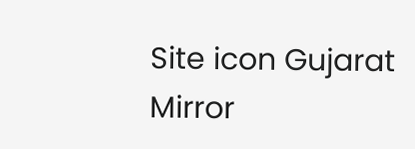Site icon Gujarat Mirror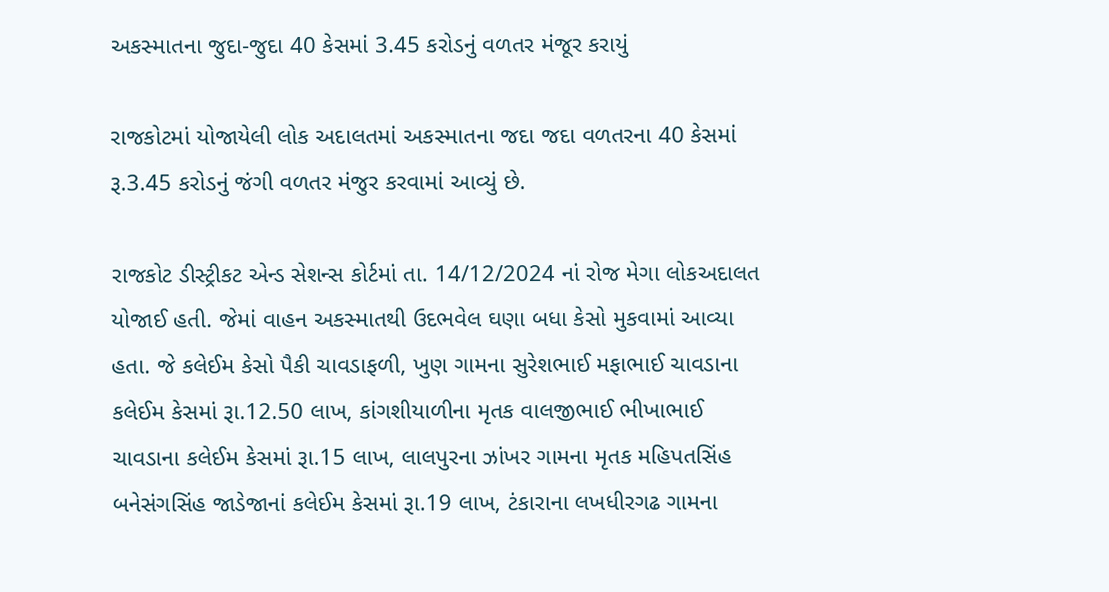અકસ્માતના જુદા-જુદા 40 કેસમાં 3.45 કરોડનું વળતર મંજૂર કરાયું

રાજકોટમાં યોજાયેલી લોક અદાલતમાં અકસ્માતના જદા જદા વળતરના 40 કેસમાં રૂ.3.45 કરોડનું જંગી વળતર મંજુર કરવામાં આવ્યું છે.

રાજકોટ ડીસ્ટ્રીકટ એન્ડ સેશન્સ કોર્ટમાં તા. 14/12/2024 નાં રોજ મેગા લોકઅદાલત યોજાઈ હતી. જેમાં વાહન અકસ્માતથી ઉદભવેલ ઘણા બધા કેસો મુકવામાં આવ્યા હતા. જે કલેઈમ કેસો પૈકી ચાવડાફળી, ખુણ ગામના સુરેશભાઈ મફાભાઈ ચાવડાના કલેઈમ કેસમાં રૂા.12.50 લાખ, કાંગશીયાળીના મૃતક વાલજીભાઈ ભીખાભાઈ ચાવડાના કલેઈમ કેસમાં રૂા.15 લાખ, લાલપુરના ઝાંખર ગામના મૃતક મહિપતસિંહ બનેસંગસિંહ જાડેજાનાં કલેઈમ કેસમાં રૂા.19 લાખ, ટંકારાના લખધીરગઢ ગામના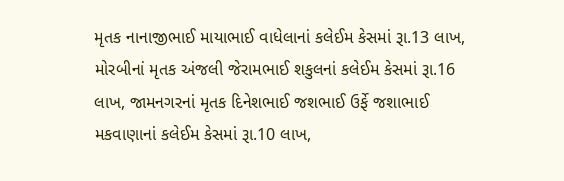મૃતક નાનાજીભાઈ માયાભાઈ વાધેલાનાં કલેઈમ કેસમાં રૂા.13 લાખ, મોરબીનાં મૃતક અંજલી જેરામભાઈ શકુલનાં કલેઈમ કેસમાં રૂા.16 લાખ, જામનગરનાં મૃતક દિનેશભાઈ જશભાઈ ઉર્ફે જશાભાઈ મકવાણાનાં કલેઈમ કેસમાં રૂા.10 લાખ,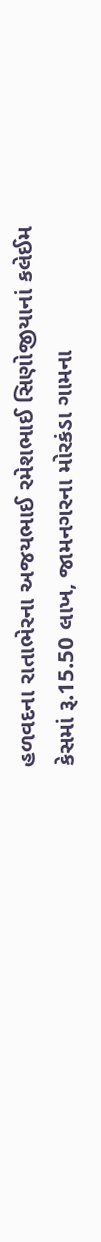હળવદના રાતાભેરના અજયભાઈ રમેશભાઈ સિણોજીયાનાં કલેઈમ કેસમાં રૂ.15.50 લાખ, જામનગરના મોરકંડા ગામના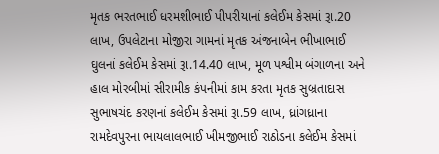મૃતક ભરતભાઈ ધરમશીભાઈ પીપરીયાનાં કલેઈમ કેસમાં રૂા.20 લાખ, ઉપલેટાના મોજીરા ગામનાં મૃતક અંજનાબેન ભીખાભાઈ ઘુલનાં કલેઈમ કેસમાં રૂા.14.40 લાખ, મૂળ પશ્વીમ બંગાળના અને હાલ મોરબીમાં સીરામીક કંપનીમાં કામ કરતા મૃતક સુબ્રતાદાસ સુભાષચંદ કરણનાં કલેઈમ કેસમાં રૂા.59 લાખ, ધ્રાંગધ્રાના રામદેવપુરના ભાયલાલભાઈ ખીમજીભાઈ રાઠોડના કલેઈમ કેસમાં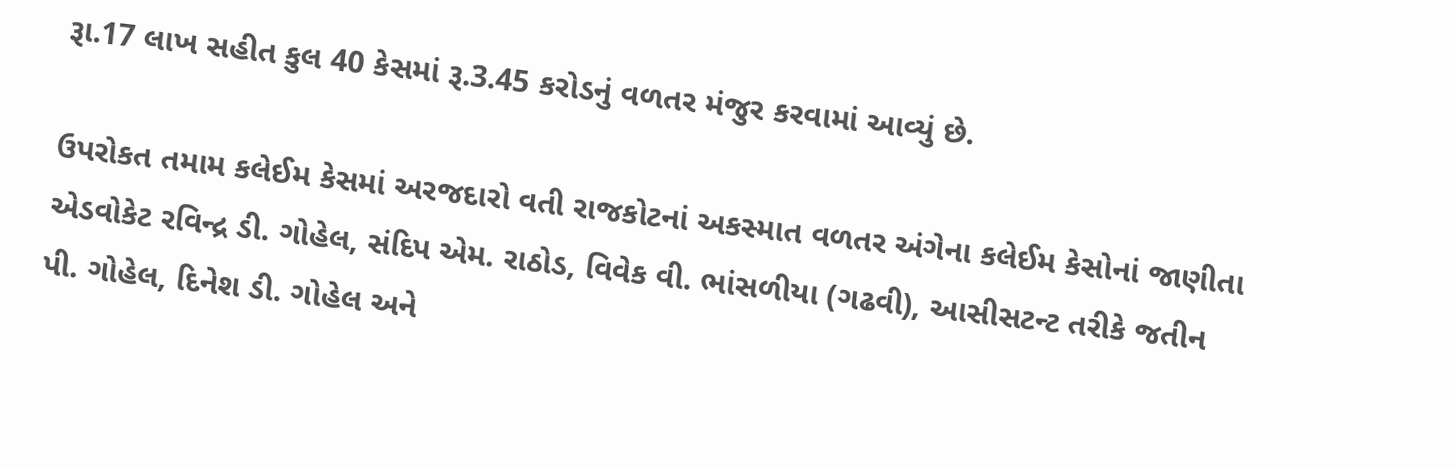રૂા.17 લાખ સહીત કુલ 40 કેસમાં રૂ.3.45 કરોડનું વળતર મંજુર કરવામાં આવ્યું છે.

ઉપરોકત તમામ કલેઈમ કેસમાં અરજદારો વતી રાજકોટનાં અકસ્માત વળતર અંગેના કલેઈમ કેસોનાં જાણીતા એડવોકેટ રવિન્દ્ર ડી. ગોહેલ, સંદિપ એમ. રાઠોડ, વિવેક વી. ભાંસળીયા (ગઢવી), આસીસટન્ટ તરીકે જતીન પી. ગોહેલ, દિનેશ ડી. ગોહેલ અને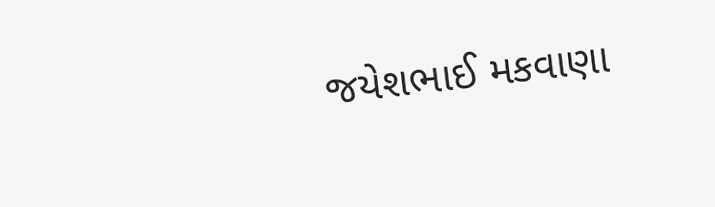જયેશભાઈ મકવાણા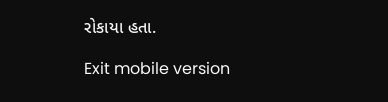રોકાયા હતા.

Exit mobile version